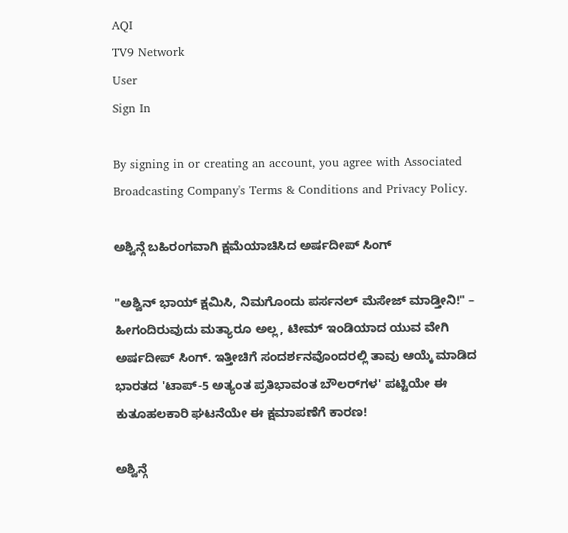AQI
TV9 Network
User
Sign In

By signing in or creating an account, you agree with Associated Broadcasting Company's Terms & Conditions and Privacy Policy.

ಅಶ್ವಿನ್ಗೆ ಬಹಿರಂಗವಾಗಿ ಕ್ಷಮೆಯಾಚಿಸಿದ ಅರ್ಷದೀಪ್ ಸಿಂಗ್

"ಅಶ್ವಿನ್ ಭಾಯ್ ಕ್ಷಮಿಸಿ, ನಿಮಗೊಂದು ಪರ್ಸನಲ್ ಮೆಸೇಜ್ ಮಾಡ್ತೀನಿ!" – ಹೀಗಂದಿರುವುದು ಮತ್ಯಾರೂ ಅಲ್ಲ, ಟೀಮ್ ಇಂಡಿಯಾದ ಯುವ ವೇಗಿ ಅರ್ಷದೀಪ್ ಸಿಂಗ್. ಇತ್ತೀಚಿಗೆ ಸಂದರ್ಶನವೊಂದರಲ್ಲಿ ತಾವು ಆಯ್ಕೆ ಮಾಡಿದ ಭಾರತದ 'ಟಾಪ್-5 ಅತ್ಯಂತ ಪ್ರತಿಭಾವಂತ ಬೌಲರ್‌ಗಳ' ಪಟ್ಟಿಯೇ ಈ ಕುತೂಹಲಕಾರಿ ಘಟನೆಯೇ ಈ ಕ್ಷಮಾಪಣೆಗೆ ಕಾರಣ!

ಅಶ್ವಿನ್ಗೆ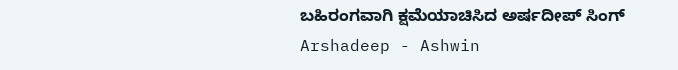ಬಹಿರಂಗವಾಗಿ ಕ್ಷಮೆಯಾಚಿಸಿದ ಅರ್ಷದೀಪ್ ಸಿಂಗ್
Arshadeep - Ashwin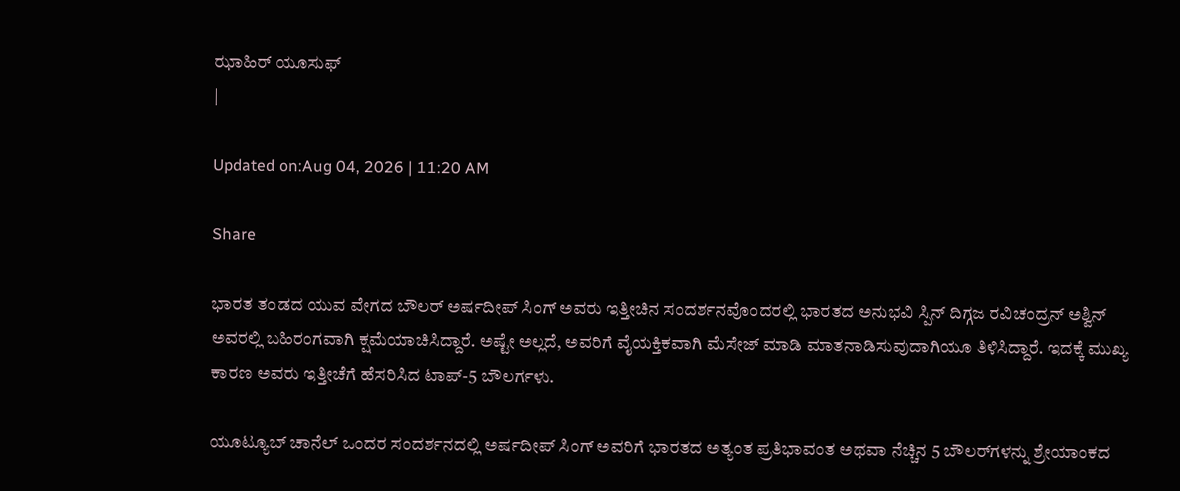ಝಾಹಿರ್ ಯೂಸುಫ್
|

Updated on:Aug 04, 2026 | 11:20 AM

Share

ಭಾರತ ತಂಡದ ಯುವ ವೇಗದ ಬೌಲರ್ ಅರ್ಷದೀಪ್ ಸಿಂಗ್ ಅವರು ಇತ್ತೀಚಿನ ಸಂದರ್ಶನವೊಂದರಲ್ಲಿ ಭಾರತದ ಅನುಭವಿ ಸ್ಪಿನ್ ದಿಗ್ಗಜ ರವಿಚಂದ್ರನ್ ಅಶ್ವಿನ್ ಅವರಲ್ಲಿ ಬಹಿರಂಗವಾಗಿ ಕ್ಷಮೆಯಾಚಿಸಿದ್ದಾರೆ. ಅಷ್ಟೇ ಅಲ್ಲದೆ, ಅವರಿಗೆ ವೈಯಕ್ತಿಕವಾಗಿ ಮೆಸೇಜ್ ಮಾಡಿ ಮಾತನಾಡಿಸುವುದಾಗಿಯೂ ತಿಳಿಸಿದ್ದಾರೆ. ಇದಕ್ಕೆ ಮುಖ್ಯ ಕಾರಣ ಅವರು ಇತ್ತೀಚೆಗೆ ಹೆಸರಿಸಿದ ಟಾಪ್-5 ಬೌಲರ್ಗಳು.

ಯೂಟ್ಯೂಬ್ ಚಾನೆಲ್ ಒಂದರ ಸಂದರ್ಶನದಲ್ಲಿ ಅರ್ಷದೀಪ್ ಸಿಂಗ್ ಅವರಿಗೆ ಭಾರತದ ಅತ್ಯಂತ ಪ್ರತಿಭಾವಂತ ಅಥವಾ ನೆಚ್ಚಿನ 5 ಬೌಲರ್‌ಗಳನ್ನು ಶ್ರೇಯಾಂಕದ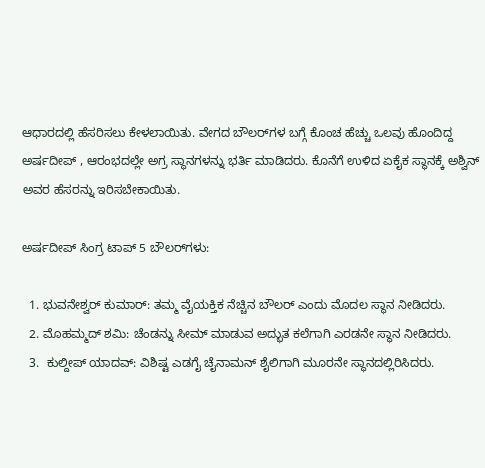ಆಧಾರದಲ್ಲಿ ಹೆಸರಿಸಲು ಕೇಳಲಾಯಿತು. ವೇಗದ ಬೌಲರ್‌ಗಳ ಬಗ್ಗೆ ಕೊಂಚ ಹೆಚ್ಚು ಒಲವು ಹೊಂದಿದ್ದ ಅರ್ಷದೀಪ್ , ಆರಂಭದಲ್ಲೇ ಅಗ್ರ ಸ್ಥಾನಗಳನ್ನು ಭರ್ತಿ ಮಾಡಿದರು. ಕೊನೆಗೆ ಉಳಿದ ಏಕೈಕ ಸ್ಥಾನಕ್ಕೆ ಅಶ್ವಿನ್ ಅವರ ಹೆಸರನ್ನು ಇರಿಸಬೇಕಾಯಿತು.

ಅರ್ಷದೀಪ್ ಸಿಂಗ್ರ ಟಾಪ್ 5 ಬೌಲರ್‌ಗಳು:

  1. ಭುವನೇಶ್ವರ್ ಕುಮಾರ್: ತಮ್ಮ ವೈಯಕ್ತಿಕ ನೆಚ್ಚಿನ ಬೌಲರ್ ಎಂದು ಮೊದಲ ಸ್ಥಾನ ನೀಡಿದರು.
  2. ಮೊಹಮ್ಮದ್ ಶಮಿ: ಚೆಂಡನ್ನು ಸೀಮ್ ಮಾಡುವ ಅದ್ಭುತ ಕಲೆಗಾಗಿ ಎರಡನೇ ಸ್ಥಾನ ನೀಡಿದರು.
  3.  ಕುಲ್ದೀಪ್ ಯಾದವ್: ವಿಶಿಷ್ಟ ಎಡಗೈ ಚೈನಾಮನ್ ಶೈಲಿಗಾಗಿ ಮೂರನೇ ಸ್ಥಾನದಲ್ಲಿರಿಸಿದರು.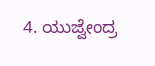4. ಯುಜ್ವೇಂದ್ರ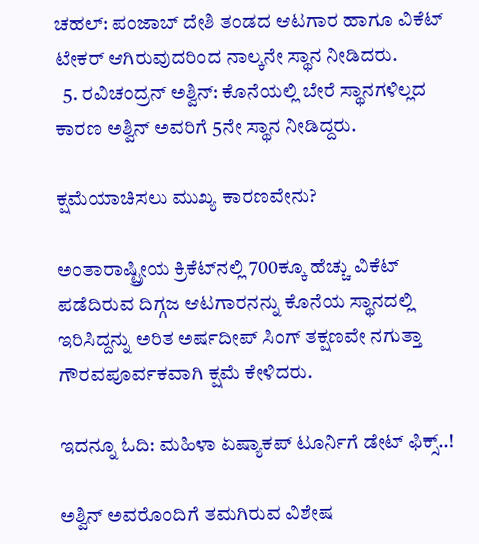ಚಹಲ್: ಪಂಜಾಬ್ ದೇಶಿ ತಂಡದ ಆಟಗಾರ ಹಾಗೂ ವಿಕೆಟ್ ಟೇಕರ್ ಆಗಿರುವುದರಿಂದ ನಾಲ್ಕನೇ ಸ್ಥಾನ ನೀಡಿದರು.
  5. ರವಿಚಂದ್ರನ್ ಅಶ್ವಿನ್: ಕೊನೆಯಲ್ಲಿ ಬೇರೆ ಸ್ಥಾನಗಳಿಲ್ಲದ ಕಾರಣ ಅಶ್ವಿನ್ ಅವರಿಗೆ 5ನೇ ಸ್ಥಾನ ನೀಡಿದ್ದರು.

ಕ್ಷಮೆಯಾಚಿಸಲು ಮುಖ್ಯ ಕಾರಣವೇನು?

ಅಂತಾರಾಷ್ಟ್ರೀಯ ಕ್ರಿಕೆಟ್‌ನಲ್ಲಿ 700ಕ್ಕೂ ಹೆಚ್ಚು ವಿಕೆಟ್ ಪಡೆದಿರುವ ದಿಗ್ಗಜ ಆಟಗಾರನನ್ನು ಕೊನೆಯ ಸ್ಥಾನದಲ್ಲಿ ಇರಿಸಿದ್ದನ್ನು ಅರಿತ ಅರ್ಷದೀಪ್ ಸಿಂಗ್ ತಕ್ಷಣವೇ ನಗುತ್ತಾ ಗೌರವಪೂರ್ವಕವಾಗಿ ಕ್ಷಮೆ ಕೇಳಿದರು.

ಇದನ್ನೂ ಓದಿ: ಮಹಿಳಾ ಏಷ್ಯಾಕಪ್ ಟೂರ್ನಿಗೆ ಡೇಟ್ ಫಿಕ್ಸ್..!

ಅಶ್ವಿನ್ ಅವರೊಂದಿಗೆ ತಮಗಿರುವ ವಿಶೇಷ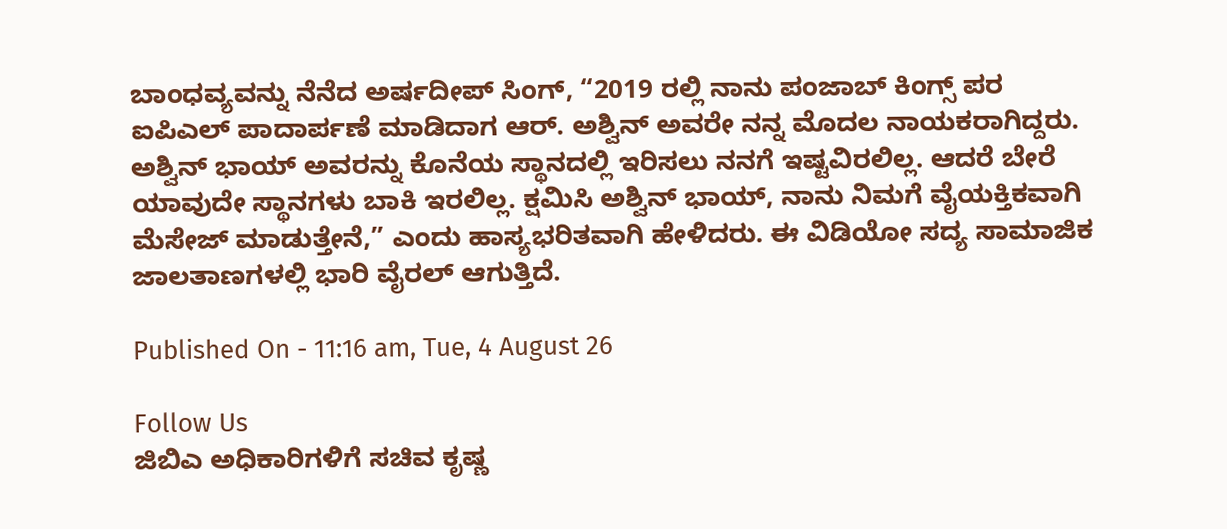ಬಾಂಧವ್ಯವನ್ನು ನೆನೆದ ಅರ್ಷದೀಪ್ ಸಿಂಗ್, “2019 ರಲ್ಲಿ ನಾನು ಪಂಜಾಬ್ ಕಿಂಗ್ಸ್ ಪರ ಐಪಿಎಲ್ ಪಾದಾರ್ಪಣೆ ಮಾಡಿದಾಗ ಆರ್. ಅಶ್ವಿನ್ ಅವರೇ ನನ್ನ ಮೊದಲ ನಾಯಕರಾಗಿದ್ದರು. ಅಶ್ವಿನ್ ಭಾಯ್ ಅವರನ್ನು ಕೊನೆಯ ಸ್ಥಾನದಲ್ಲಿ ಇರಿಸಲು ನನಗೆ ಇಷ್ಟವಿರಲಿಲ್ಲ. ಆದರೆ ಬೇರೆ ಯಾವುದೇ ಸ್ಥಾನಗಳು ಬಾಕಿ ಇರಲಿಲ್ಲ. ಕ್ಷಮಿಸಿ ಅಶ್ವಿನ್ ಭಾಯ್, ನಾನು ನಿಮಗೆ ವೈಯಕ್ತಿಕವಾಗಿ ಮೆಸೇಜ್ ಮಾಡುತ್ತೇನೆ,” ಎಂದು ಹಾಸ್ಯಭರಿತವಾಗಿ ಹೇಳಿದರು. ಈ ವಿಡಿಯೋ ಸದ್ಯ ಸಾಮಾಜಿಕ ಜಾಲತಾಣಗಳಲ್ಲಿ ಭಾರಿ ವೈರಲ್ ಆಗುತ್ತಿದೆ.

Published On - 11:16 am, Tue, 4 August 26

Follow Us
ಜಿಬಿಎ ಅಧಿಕಾರಿಗಳಿಗೆ ಸಚಿವ ಕೃಷ್ಣ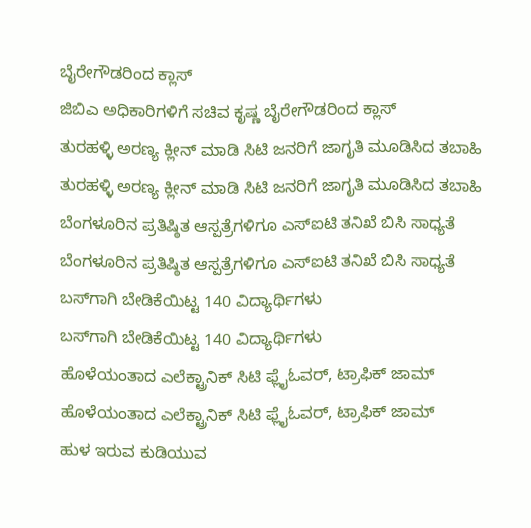ಬೈರೇಗೌಡರಿಂದ ಕ್ಲಾಸ್
ಜಿಬಿಎ ಅಧಿಕಾರಿಗಳಿಗೆ ಸಚಿವ ಕೃಷ್ಣ ಬೈರೇಗೌಡರಿಂದ ಕ್ಲಾಸ್
ತುರಹಳ್ಳಿ ಅರಣ್ಯ ಕ್ಲೀನ್ ಮಾಡಿ ಸಿಟಿ ಜನರಿಗೆ ಜಾಗೃತಿ ಮೂಡಿಸಿದ ತಬಾಹಿ
ತುರಹಳ್ಳಿ ಅರಣ್ಯ ಕ್ಲೀನ್ ಮಾಡಿ ಸಿಟಿ ಜನರಿಗೆ ಜಾಗೃತಿ ಮೂಡಿಸಿದ ತಬಾಹಿ
ಬೆಂಗಳೂರಿನ ಪ್ರತಿಷ್ಠಿತ ಆಸ್ಪತ್ರೆಗಳಿಗೂ ಎಸ್ಐಟಿ ತನಿಖೆ ಬಿಸಿ ಸಾಧ್ಯತೆ
ಬೆಂಗಳೂರಿನ ಪ್ರತಿಷ್ಠಿತ ಆಸ್ಪತ್ರೆಗಳಿಗೂ ಎಸ್ಐಟಿ ತನಿಖೆ ಬಿಸಿ ಸಾಧ್ಯತೆ
ಬಸ್‌ಗಾಗಿ ಬೇಡಿಕೆಯಿಟ್ಟ 140 ವಿದ್ಯಾರ್ಥಿಗಳು
ಬಸ್‌ಗಾಗಿ ಬೇಡಿಕೆಯಿಟ್ಟ 140 ವಿದ್ಯಾರ್ಥಿಗಳು
ಹೊಳೆಯಂತಾದ ಎಲೆಕ್ಟ್ರಾನಿಕ್ ಸಿಟಿ ಫ್ಲೈಓವರ್, ಟ್ರಾಫಿಕ್ ಜಾಮ್
ಹೊಳೆಯಂತಾದ ಎಲೆಕ್ಟ್ರಾನಿಕ್ ಸಿಟಿ ಫ್ಲೈಓವರ್, ಟ್ರಾಫಿಕ್ ಜಾಮ್
ಹುಳ ಇರುವ ಕುಡಿಯುವ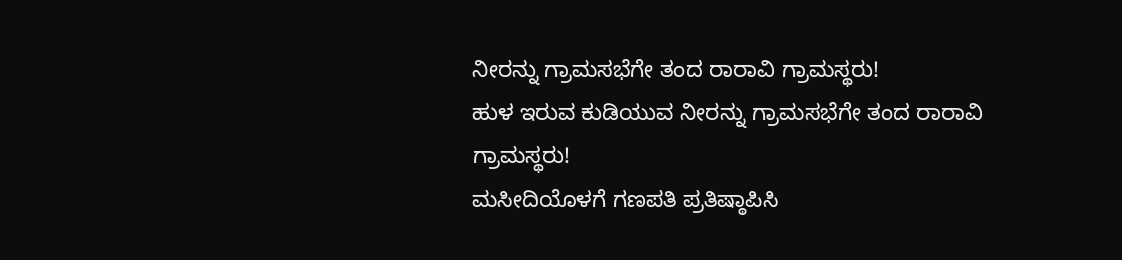ನೀರನ್ನು ಗ್ರಾಮಸಭೆಗೇ ತಂದ ರಾರಾವಿ ಗ್ರಾಮಸ್ಥರು!
ಹುಳ ಇರುವ ಕುಡಿಯುವ ನೀರನ್ನು ಗ್ರಾಮಸಭೆಗೇ ತಂದ ರಾರಾವಿ ಗ್ರಾಮಸ್ಥರು!
ಮಸೀದಿಯೊಳಗೆ ಗಣಪತಿ ಪ್ರತಿಷ್ಠಾಪಿಸಿ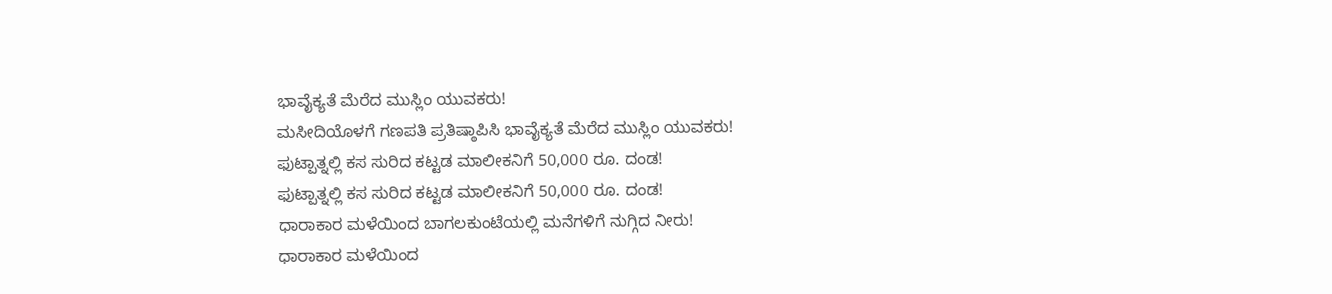ಭಾವೈಕ್ಯತೆ ಮೆರೆದ ಮುಸ್ಲಿಂ ಯುವಕರು!
ಮಸೀದಿಯೊಳಗೆ ಗಣಪತಿ ಪ್ರತಿಷ್ಠಾಪಿಸಿ ಭಾವೈಕ್ಯತೆ ಮೆರೆದ ಮುಸ್ಲಿಂ ಯುವಕರು!
ಫುಟ್ಪಾತ್ನಲ್ಲಿ ಕಸ ಸುರಿದ ಕಟ್ಟಡ ಮಾಲೀಕನಿಗೆ 50,000 ರೂ. ದಂಡ!
ಫುಟ್ಪಾತ್ನಲ್ಲಿ ಕಸ ಸುರಿದ ಕಟ್ಟಡ ಮಾಲೀಕನಿಗೆ 50,000 ರೂ. ದಂಡ!
ಧಾರಾಕಾರ ಮಳೆಯಿಂದ ಬಾಗಲಕುಂಟೆಯಲ್ಲಿ ಮನೆಗಳಿಗೆ ನುಗ್ಗಿದ ನೀರು!
ಧಾರಾಕಾರ ಮಳೆಯಿಂದ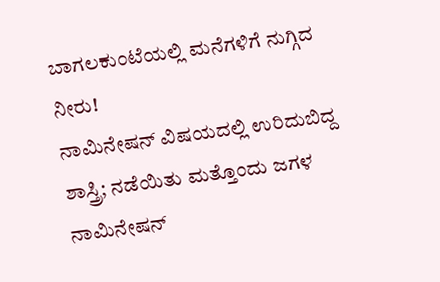ಬಾಗಲಕುಂಟೆಯಲ್ಲಿ ಮನೆಗಳಿಗೆ ನುಗ್ಗಿದ ನೀರು!
ನಾಮಿನೇಷನ್ ವಿಷಯದಲ್ಲಿ ಉರಿದುಬಿದ್ದ ಶಾಸ್ತ್ರಿ; ನಡೆಯಿತು ಮತ್ತೊಂದು ಜಗಳ
ನಾಮಿನೇಷನ್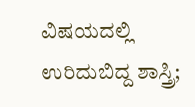ವಿಷಯದಲ್ಲಿ ಉರಿದುಬಿದ್ದ ಶಾಸ್ತ್ರಿ;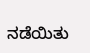ನಡೆಯಿತು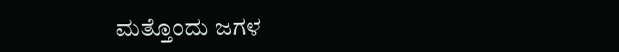ಮತ್ತೊಂದು ಜಗಳ